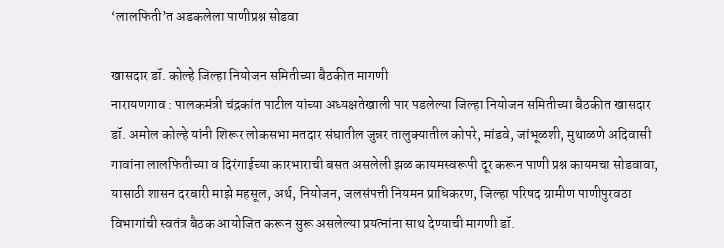‘लालफिती’त अडकलेला पाणीप्रश्न सोडवा

खासदार डॉ. कोल्हे जिल्हा नियोजन समितीच्या बैठकीत मागणी
नारायणगाव : पालकमंत्री चंद्रकांत पाटील यांच्या अध्यक्षतेखाली पार पडलेल्या जिल्हा नियोजन समितीच्या बैठकीत खासदार डॉ. अमोल कोल्हे यांनी शिरूर लोकसभा मतदार संघातील जुन्नर तालुक्यातील कोपरे, मांडवे, जांभूळशी, मुथाळणे अदिवासी गावांना लालफितीच्या व दिरंगाईच्या कारभाराची बसत असलेली झळ कायमस्वरूपी दूर करून पाणी प्रश्न कायमचा सोडवावा, यासाठी शासन दरबारी माझे महसूल, अर्थ, नियोजन, जलसंपत्ती नियमन प्राधिकरण, जिल्हा परिषद ग्रामीण पाणीपुरवठा विभागांची स्वतंत्र बैठक आयोजित करून सुरू असलेल्या प्रयत्नांना साथ देण्याची मागणी डॉ.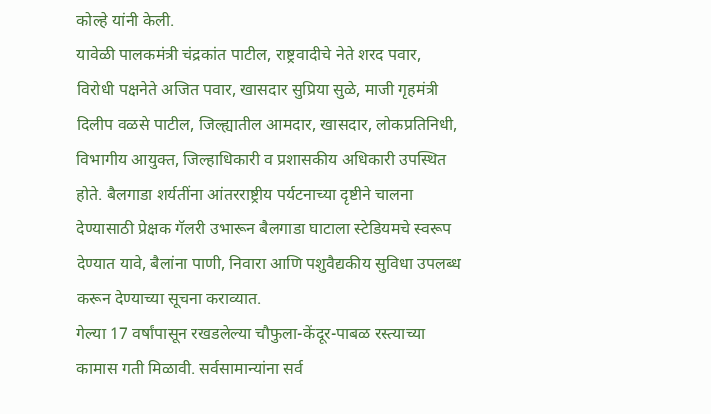कोल्हे यांनी केली.
यावेळी पालकमंत्री चंद्रकांत पाटील, राष्ट्रवादीचे नेते शरद पवार, विरोधी पक्षनेते अजित पवार, खासदार सुप्रिया सुळे, माजी गृहमंत्री दिलीप वळसे पाटील, जिल्ह्यातील आमदार, खासदार, लोकप्रतिनिधी, विभागीय आयुक्त, जिल्हाधिकारी व प्रशासकीय अधिकारी उपस्थित होते. बैलगाडा शर्यतींना आंतरराष्ट्रीय पर्यटनाच्या दृष्टीने चालना देण्यासाठी प्रेक्षक गॅलरी उभारून बैलगाडा घाटाला स्टेडियमचे स्वरूप देण्यात यावे, बैलांना पाणी, निवारा आणि पशुवैद्यकीय सुविधा उपलब्ध करून देण्याच्या सूचना कराव्यात.
गेल्या 17 वर्षांपासून रखडलेल्या चौफुला-केंदूर-पाबळ रस्त्याच्या कामास गती मिळावी. सर्वसामान्यांना सर्व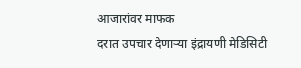आजारांवर माफक
दरात उपचार देणाऱ्या इंद्रायणी मेडिसिटी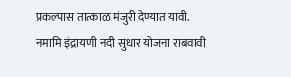प्रकल्पास तात्काळ मंजुरी देण्यात यावी.
नमामि इंद्रायणी नदी सुधार योजना राबवावी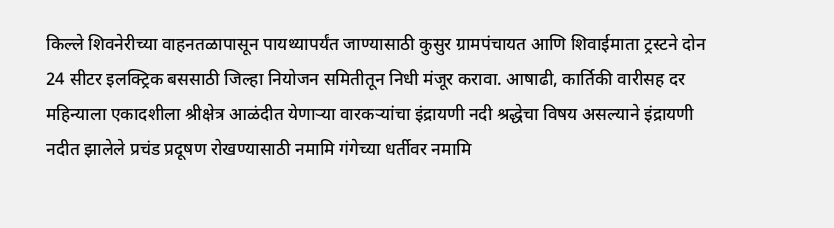किल्ले शिवनेरीच्या वाहनतळापासून पायथ्यापर्यंत जाण्यासाठी कुसुर ग्रामपंचायत आणि शिवाईमाता ट्रस्टने दोन 24 सीटर इलक्ट्रिक बससाठी जिल्हा नियोजन समितीतून निधी मंजूर करावा. आषाढी, कार्तिकी वारीसह दर महिन्याला एकादशीला श्रीक्षेत्र आळंदीत येणाऱ्या वारकऱ्यांचा इंद्रायणी नदी श्रद्धेचा विषय असल्याने इंद्रायणी नदीत झालेले प्रचंड प्रदूषण रोखण्यासाठी नमामि गंगेच्या धर्तीवर नमामि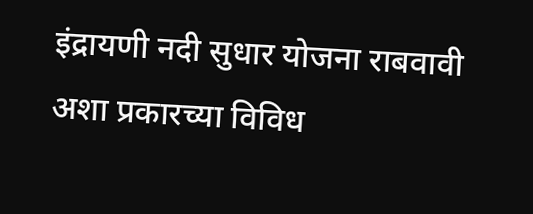इंद्रायणी नदी सुधार योजना राबवावी अशा प्रकारच्या विविध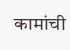कामांची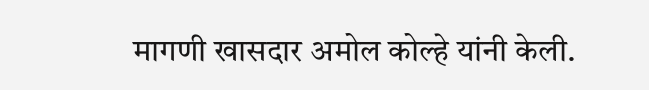मागणी खासदार अमोल कोल्हे यांनी केली.